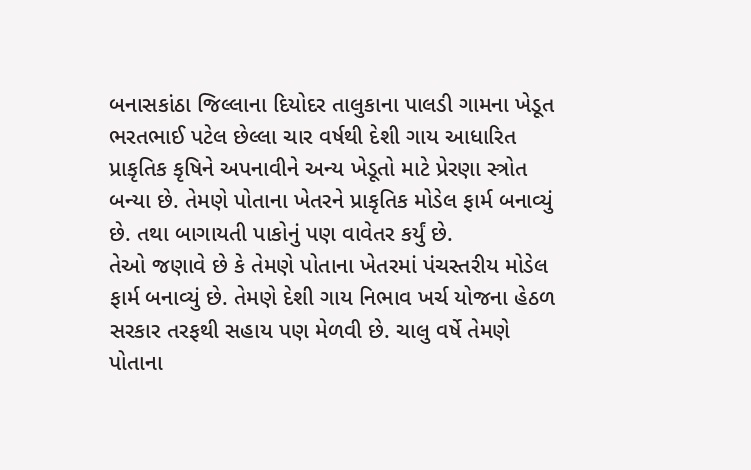બનાસકાંઠા જિલ્લાના દિયોદર તાલુકાના પાલડી ગામના ખેડૂત ભરતભાઈ પટેલ છેલ્લા ચાર વર્ષથી દેશી ગાય આધારિત પ્રાકૃતિક કૃષિને અપનાવીને અન્ય ખેડૂતો માટે પ્રેરણા સ્ત્રોત બન્યા છે. તેમણે પોતાના ખેતરને પ્રાકૃતિક મોડેલ ફાર્મ બનાવ્યું છે. તથા બાગાયતી પાકોનું પણ વાવેતર કર્યું છે.
તેઓ જણાવે છે કે તેમણે પોતાના ખેતરમાં પંચસ્તરીય મોડેલ ફાર્મ બનાવ્યું છે. તેમણે દેશી ગાય નિભાવ ખર્ચ યોજના હેઠળ સરકાર તરફથી સહાય પણ મેળવી છે. ચાલુ વર્ષે તેમણે પોતાના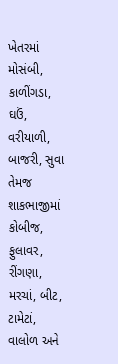ખેતરમાં મોસંબી, કાળીંગડા, ઘઉં, વરીયાળી, બાજરી, સુવા તેમજ શાકભાજીમાં કોબીજ, ફુલાવર, રીંગણા, મરચાં, બીટ, ટામેટાં, વાલોળ અને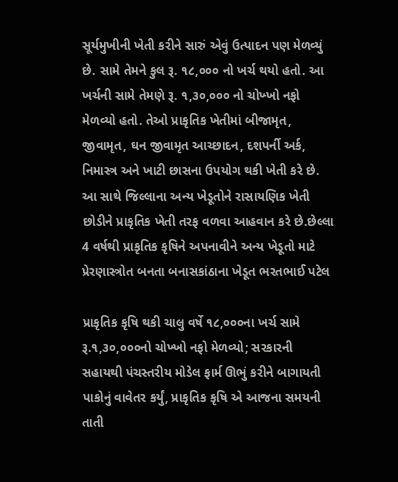સૂર્યમુખીની ખેતી કરીને સારું એવું ઉત્પાદન પણ મેળવ્યું છે. સામે તેમને કુલ રૂ. ૧૮,૦૦૦ નો ખર્ચ થયો હતો. આ ખર્ચની સામે તેમણે રૂ. ૧,૩૦,૦૦૦ નો ચોખ્ખો નફો મેળવ્યો હતો. તેઓ પ્રાકૃતિક ખેતીમાં બીજામૃત, જીવામૃત, ઘન જીવામૃત આચ્છાદન, દશપર્ની અર્ક, નિમાસ્ત્ર અને ખાટી છાસના ઉપયોગ થકી ખેતી કરે છે. આ સાથે જિલ્લાના અન્ય ખેડૂતોને રાસાયણિક ખેતી છોડીને પ્રાકૃતિક ખેતી તરફ વળવા આહવાન કરે છે.છેલ્લા 4 વર્ષથી પ્રાકૃતિક કૃષિને અપનાવીને અન્ય ખેડૂતો માટે પ્રેરણાસ્ત્રોત બનતા બનાસકાંઠાના ખેડૂત ભરતભાઈ પટેલ

પ્રાકૃતિક કૃષિ થકી ચાલુ વર્ષે ૧૮,૦૦૦ના ખર્ચ સામે રૂ.૧,૩૦,૦૦૦નો ચોખ્ખો નફો મેળવ્યો; સરકારની સહાયથી પંચસ્તરીય મોડેલ ફાર્મ ઊભું કરીને બાગાયતી પાકોનું વાવેતર કર્યું, પ્રાકૃતિક કૃષિ એ આજના સમયની તાતી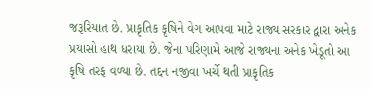જરૂરિયાત છે. પ્રાકૃતિક કૃષિને વેગ આપવા માટે રાજ્ય સરકાર દ્વારા અનેક પ્રયાસો હાથ ધરાયા છે. જેના પરિણામે આજે રાજ્યના અનેક ખેડૂતો આ કૃષિ તરફ વળ્યા છે. તદ્દન નજીવા ખર્ચે થતી પ્રાકૃતિક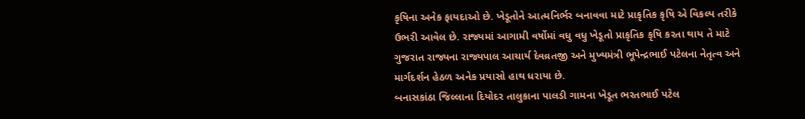કૃષિના અનેક ફાયદાઓ છે. ખેડૂતોને આત્મનિર્ભર બનાવવા માટે પ્રાકૃતિક કૃષિ એ વિકલ્પ તરીકે ઉભરી આવેલ છે. રાજ્યમાં આગામી વર્ષોમાં વધુ વધુ ખેડૂતો પ્રાકૃતિક કૃષિ કરતા થાય તે માટે ગુજરાત રાજ્યના રાજ્યપાલ આચાર્ય દેવવ્રતજી અને મુખ્યમંત્રી ભૂપેન્દ્રભાઈ પટેલના નેતૃત્વ અને માર્ગદર્શન હેઠળ અનેક પ્રયાસો હાથ ધરાયા છે.
બનાસકાંઠા જિલ્લાના દિયોદર તાલુકાના પાલડી ગામના ખેડૂત ભરતભાઈ પટેલ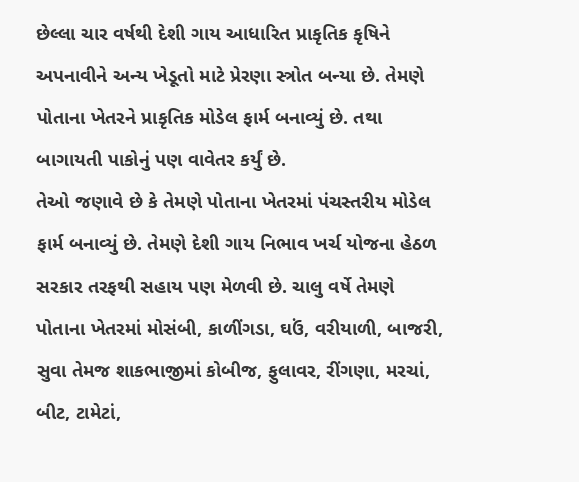છેલ્લા ચાર વર્ષથી દેશી ગાય આધારિત પ્રાકૃતિક કૃષિને અપનાવીને અન્ય ખેડૂતો માટે પ્રેરણા સ્ત્રોત બન્યા છે. તેમણે પોતાના ખેતરને પ્રાકૃતિક મોડેલ ફાર્મ બનાવ્યું છે. તથા બાગાયતી પાકોનું પણ વાવેતર કર્યું છે.
તેઓ જણાવે છે કે તેમણે પોતાના ખેતરમાં પંચસ્તરીય મોડેલ ફાર્મ બનાવ્યું છે. તેમણે દેશી ગાય નિભાવ ખર્ચ યોજના હેઠળ સરકાર તરફથી સહાય પણ મેળવી છે. ચાલુ વર્ષે તેમણે પોતાના ખેતરમાં મોસંબી, કાળીંગડા, ઘઉં, વરીયાળી, બાજરી, સુવા તેમજ શાકભાજીમાં કોબીજ, ફુલાવર, રીંગણા, મરચાં, બીટ, ટામેટાં,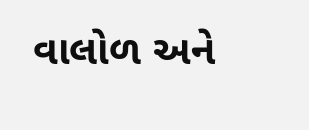વાલોળ અને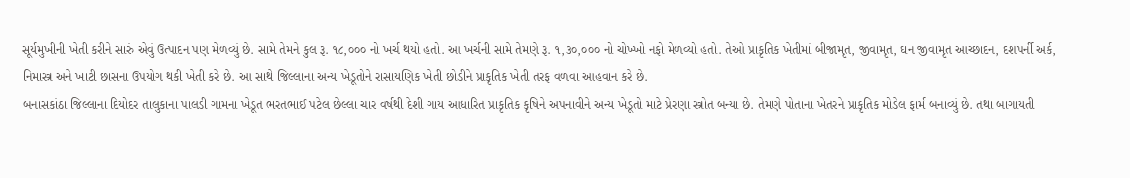સૂર્યમુખીની ખેતી કરીને સારું એવું ઉત્પાદન પણ મેળવ્યું છે. સામે તેમને કુલ રૂ. ૧૮,૦૦૦ નો ખર્ચ થયો હતો. આ ખર્ચની સામે તેમણે રૂ. ૧,૩૦,૦૦૦ નો ચોખ્ખો નફો મેળવ્યો હતો. તેઓ પ્રાકૃતિક ખેતીમાં બીજામૃત, જીવામૃત, ઘન જીવામૃત આચ્છાદન, દશપર્ની અર્ક, નિમાસ્ત્ર અને ખાટી છાસના ઉપયોગ થકી ખેતી કરે છે. આ સાથે જિલ્લાના અન્ય ખેડૂતોને રાસાયણિક ખેતી છોડીને પ્રાકૃતિક ખેતી તરફ વળવા આહવાન કરે છે.
બનાસકાંઠા જિલ્લાના દિયોદર તાલુકાના પાલડી ગામના ખેડૂત ભરતભાઈ પટેલ છેલ્લા ચાર વર્ષથી દેશી ગાય આધારિત પ્રાકૃતિક કૃષિને અપનાવીને અન્ય ખેડૂતો માટે પ્રેરણા સ્ત્રોત બન્યા છે. તેમણે પોતાના ખેતરને પ્રાકૃતિક મોડેલ ફાર્મ બનાવ્યું છે. તથા બાગાયતી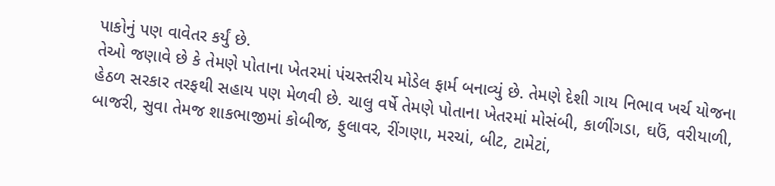પાકોનું પણ વાવેતર કર્યું છે.
તેઓ જણાવે છે કે તેમણે પોતાના ખેતરમાં પંચસ્તરીય મોડેલ ફાર્મ બનાવ્યું છે. તેમણે દેશી ગાય નિભાવ ખર્ચ યોજના હેઠળ સરકાર તરફથી સહાય પણ મેળવી છે. ચાલુ વર્ષે તેમણે પોતાના ખેતરમાં મોસંબી, કાળીંગડા, ઘઉં, વરીયાળી, બાજરી, સુવા તેમજ શાકભાજીમાં કોબીજ, ફુલાવર, રીંગણા, મરચાં, બીટ, ટામેટાં,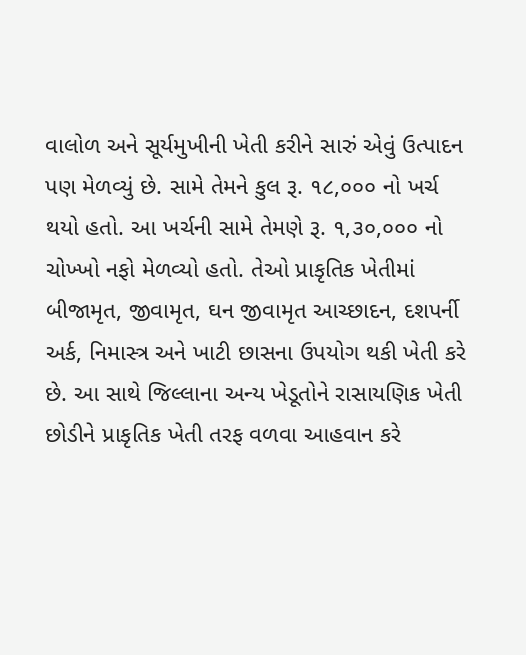વાલોળ અને સૂર્યમુખીની ખેતી કરીને સારું એવું ઉત્પાદન પણ મેળવ્યું છે. સામે તેમને કુલ રૂ. ૧૮,૦૦૦ નો ખર્ચ થયો હતો. આ ખર્ચની સામે તેમણે રૂ. ૧,૩૦,૦૦૦ નો ચોખ્ખો નફો મેળવ્યો હતો. તેઓ પ્રાકૃતિક ખેતીમાં બીજામૃત, જીવામૃત, ઘન જીવામૃત આચ્છાદન, દશપર્ની અર્ક, નિમાસ્ત્ર અને ખાટી છાસના ઉપયોગ થકી ખેતી કરે છે. આ સાથે જિલ્લાના અન્ય ખેડૂતોને રાસાયણિક ખેતી છોડીને પ્રાકૃતિક ખેતી તરફ વળવા આહવાન કરે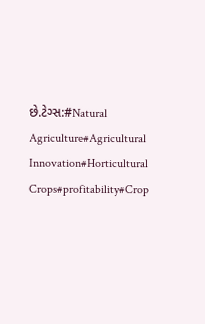છે.ટેગ્સ:#Natural Agriculture#Agricultural Innovation#Horticultural Crops#profitability#Crop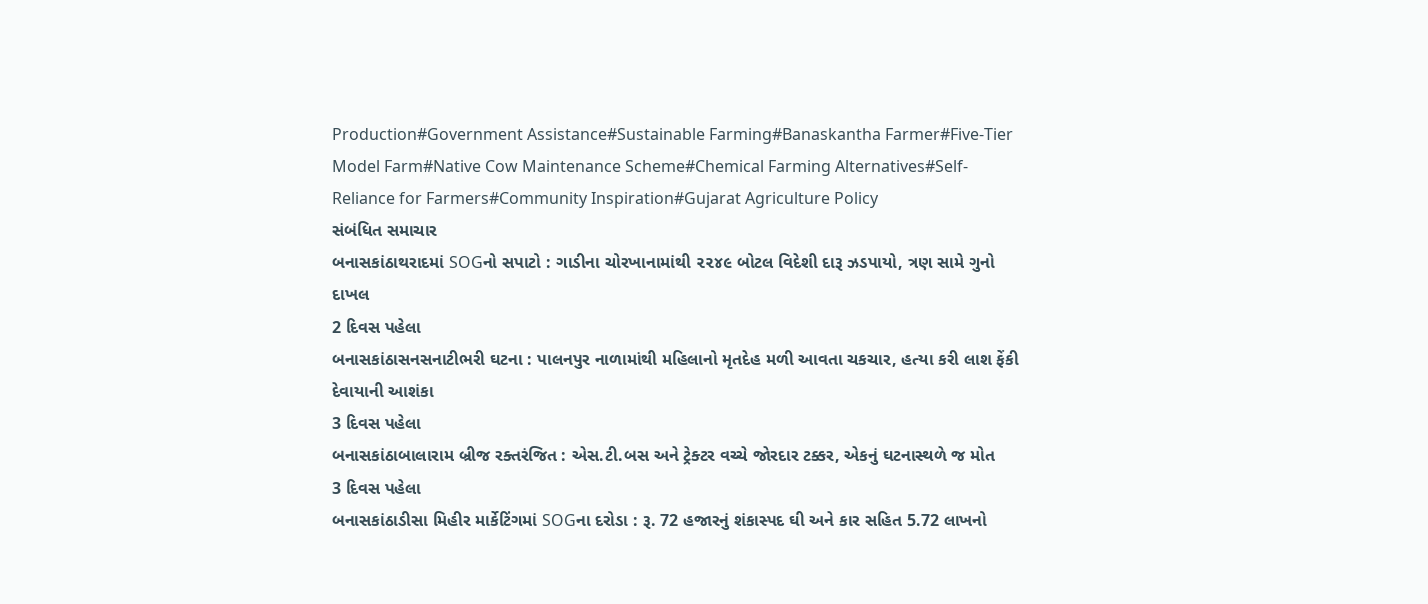Production#Government Assistance#Sustainable Farming#Banaskantha Farmer#Five-Tier Model Farm#Native Cow Maintenance Scheme#Chemical Farming Alternatives#Self-Reliance for Farmers#Community Inspiration#Gujarat Agriculture Policy
સંબંધિત સમાચાર
બનાસકાંઠાથરાદમાં SOGનો સપાટો : ગાડીના ચોરખાનામાંથી ૨૨૪૯ બોટલ વિદેશી દારૂ ઝડપાયો, ત્રણ સામે ગુનો દાખલ
2 દિવસ પહેલા
બનાસકાંઠાસનસનાટીભરી ઘટના : પાલનપુર નાળામાંથી મહિલાનો મૃતદેહ મળી આવતા ચકચાર, હત્યા કરી લાશ ફેંકી દેવાયાની આશંકા
3 દિવસ પહેલા
બનાસકાંઠાબાલારામ બ્રીજ રક્તરંજિત : એસ.ટી.બસ અને ટ્રેક્ટર વચ્ચે જોરદાર ટક્કર, એકનું ઘટનાસ્થળે જ મોત
3 દિવસ પહેલા
બનાસકાંઠાડીસા મિહીર માર્કેટિંગમાં SOGના દરોડા : રૂ. 72 હજારનું શંકાસ્પદ ઘી અને કાર સહિત 5.72 લાખનો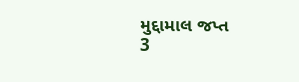મુદ્દામાલ જપ્ત
3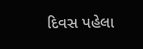દિવસ પહેલા